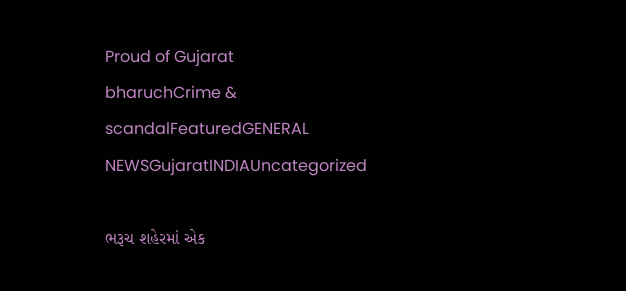Proud of Gujarat
bharuchCrime & scandalFeaturedGENERAL NEWSGujaratINDIAUncategorized

ભરૂચ શહેરમાં એક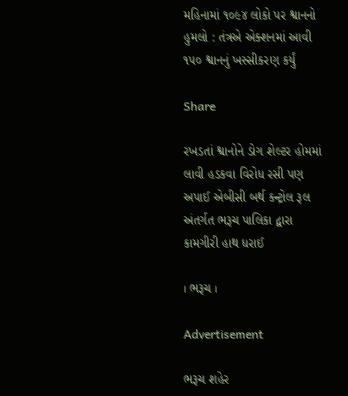મહિનામાં ૧૦૯૪ લોકો પર શ્વાનનો હુમલો : તંત્રએ એક્શનમાં આવી ૧૫૦ શ્વાનનું ખસ્સીકરણ કર્યું

Share

રખડતાં શ્વાનોને ડોગ શેલ્ટર હોમમાં લાવી હડકવા વિરોધ રસી પણ અપાઈ એબીસી બર્થ કન્ટ્રોલ રૂલ અંતર્ગત ભરૂચ પાલિકા દ્વારા કામગીરી હાથ ધરાઈ

। ભરૂચ ।

Advertisement

ભરૂચ શહેર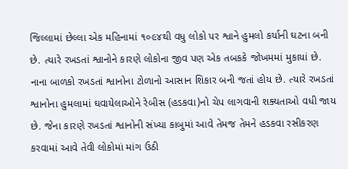જિલ્લામાં છેલ્લા એક મહિનામાં ૧૦૯૪થી વધુ લોકો પર શ્વાને હુમલો કર્યાની ઘટના બની છે. ત્યારે રખડતાં શ્વાનોને કારણે લોકોના જીવ પણ એક તબકકે જોખમમાં મુકાયાં છે. નાના બાળકો રખડતાં શ્વાનોના ટોળાનો આસાન શિકાર બની જતાં હોય છે. ત્યારે રખડતાં શ્વાનોના હુમલામાં ઘવાયેલાઓને રેબીસ (હડકવા)નો ચેપ લાગવાની શક્યતાઓ વધી જાય છે. જેના કારણે રખડતાં શ્વાનોની સંખ્યા કાબુમાં આવે તેમજ તેમને હડકવા રસીકરણ કરવામાં આવે તેવી લોકોમાં માંગ ઉઠી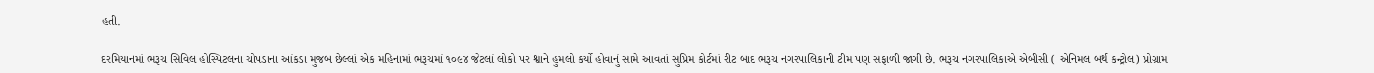હતી.

દરમિયાનમાં ભરૂચ સિવિલ હોસ્પિટલના ચોપડાના આંકડા મુજબ છેલ્લાં એક મહિનામાં ભરૂચમાં ૧૦૯૪ જેટલાં લોકો પર શ્વાને હુમલો કર્યો હોવાનું સામે આવતાં સુપ્રિમ કોર્ટમાં રીટ બાદ ભરૂચ નગરપાલિકાની ટીમ પણ સફાળી જાગી છે. ભરૂચ નગરપાલિકાએ એબીસી ( એનિમલ બર્થ કન્ટ્રોલ) પ્રોગ્રામ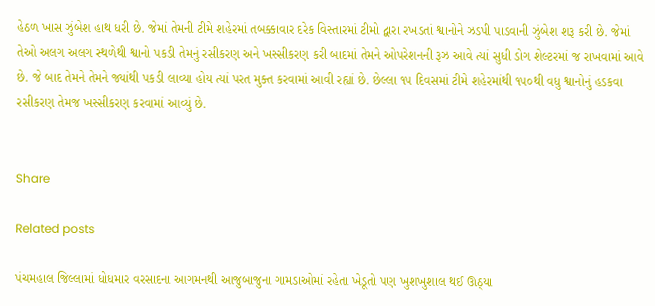હેઠળ ખાસ ઝુંબેશ હાથ ધરી છે. જેમાં તેમની ટીમે શહેરમાં તબક્કાવાર દરેક વિસ્તારમાં ટીમો દ્વારા રખડતાં શ્વાનોને ઝડપી પાડવાની ઝુંબેશ શરૂ કરી છે. જેમાં તેઓ અલગ અલગ સ્થળેથી શ્વાનો પકડી તેમનું રસીકરણ અને ખસ્સીકરણ કરી બાદમાં તેમને ઓપરેશનની રૂઝ આવે ત્યાં સુધી ડોગ શેલ્ટરમાં જ રાખવામાં આવે છે. જે બાદ તેમને તેમને જ્યાંથી પકડી લાવ્યા હોય ત્યાં પરત મુક્ત કરવામાં આવી રહ્યાં છે. છેલ્લા ૧૫ દિવસમાં ટીમે શહેરમાંથી ૧૫૦થી વધુ શ્વાનોનું હડકવા રસીકરણ તેમજ ખસ્સીકરણ કરવામાં આવ્યું છે.


Share

Related posts

પંચમહાલ જિલ્લામાં ધોધમાર વરસાદના આગમનથી આજુબાજુના ગામડાઓમાં રહેતા ખેડૂતો પણ ખુશખુશાલ થઈ ઊઠ્યા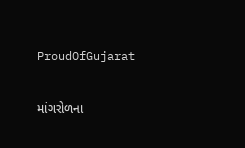ProudOfGujarat

માંગરોળના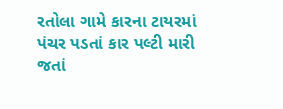રતોલા ગામે કારના ટાયરમાં પંચર પડતાં કાર પલ્ટી મારી જતાં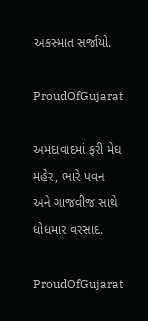અકસ્માત સર્જાયો.

ProudOfGujarat

અમદાવાદમાં ફરી મેઘ મહેર, ભારે પવન અને ગાજવીજ સાથે ધોધમાર વરસાદ.

ProudOfGujarat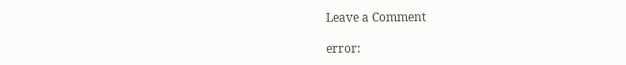Leave a Comment

error: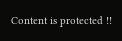Content is protected !!